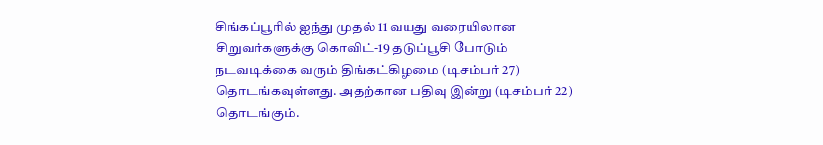சிங்கப்பூரில் ஐந்து முதல் 11 வயது வரையிலான சிறுவர்களுக்கு கொவிட்-19 தடுப்பூசி போடும் நடவடிக்கை வரும் திங்கட்கிழமை (டிசம்பர் 27) தொடங்கவுள்ளது. அதற்கான பதிவு இன்று (டிசம்பர் 22) தொடங்கும்.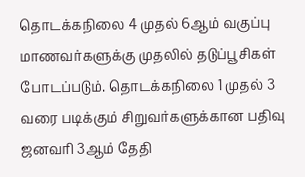தொடக்கநிலை 4 முதல் 6ஆம் வகுப்பு மாணவர்களுக்கு முதலில் தடுப்பூசிகள் போடப்படும். தொடக்கநிலை 1 முதல் 3 வரை படிக்கும் சிறுவர்களுக்கான பதிவு ஜனவரி 3ஆம் தேதி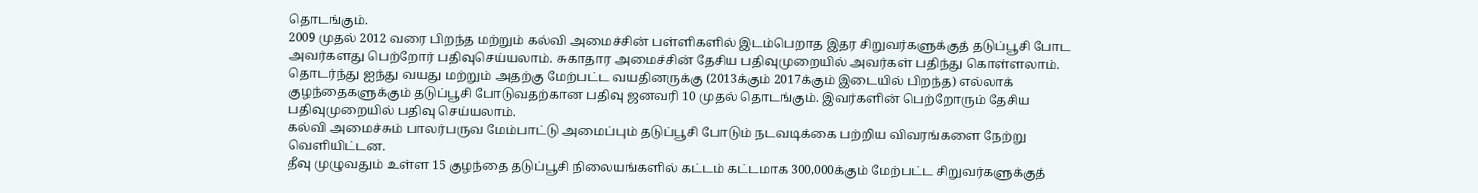தொடங்கும்.
2009 முதல் 2012 வரை பிறந்த மற்றும் கல்வி அமைச்சின் பள்ளிகளில் இடம்பெறாத இதர சிறுவர்களுக்குத் தடுப்பூசி போட அவர்களது பெற்றோர் பதிவுசெய்யலாம். சுகாதார அமைச்சின் தேசிய பதிவுமுறையில் அவர்கள் பதிந்து கொள்ளலாம்.
தொடர்ந்து ஐந்து வயது மற்றும் அதற்கு மேற்பட்ட வயதினருக்கு (2013க்கும் 2017க்கும் இடையில் பிறந்த) எல்லாக் குழந்தைகளுக்கும் தடுப்பூசி போடுவதற்கான பதிவு ஜனவரி 10 முதல் தொடங்கும். இவர்களின் பெற்றோரும் தேசிய பதிவுமுறையில் பதிவு செய்யலாம்.
கல்வி அமைச்சும் பாலர்பருவ மேம்பாட்டு அமைப்பும் தடுப்பூசி போடும் நடவடிக்கை பற்றிய விவரங்களை நேற்று வெளியிட்டன.
தீவு முழுவதும் உள்ள 15 குழந்தை தடுப்பூசி நிலையங்களில் கட்டம் கட்டமாக 300,000க்கும் மேற்பட்ட சிறுவர்களுக்குத்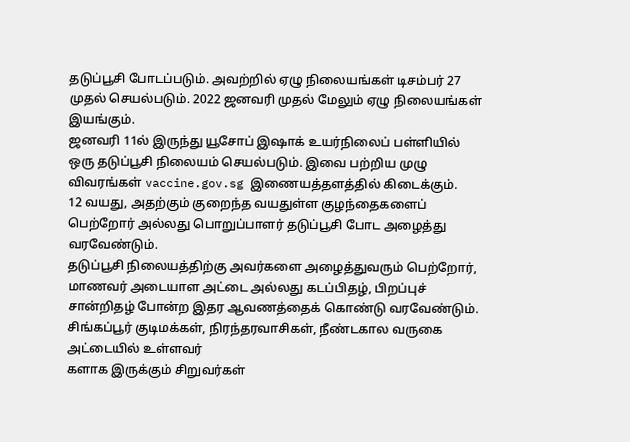தடுப்பூசி போடப்படும். அவற்றில் ஏழு நிலையங்கள் டிசம்பர் 27 முதல் செயல்படும். 2022 ஜனவரி முதல் மேலும் ஏழு நிலையங்கள் இயங்கும்.
ஜனவரி 11ல் இருந்து யூசோப் இஷாக் உயர்நிலைப் பள்ளியில் ஒரு தடுப்பூசி நிலையம் செயல்படும். இவை பற்றிய முழு விவரங்கள் vaccine.gov.sg இணையத்தளத்தில் கிடைக்கும்.
12 வயது, அதற்கும் குறைந்த வயதுள்ள குழந்தைகளைப் பெற்றோர் அல்லது பொறுப்பாளர் தடுப்பூசி போட அழைத்து வரவேண்டும்.
தடுப்பூசி நிலையத்திற்கு அவர்களை அழைத்துவரும் பெற்றோர், மாணவர் அடையாள அட்டை அல்லது கடப்பிதழ், பிறப்புச் சான்றிதழ் போன்ற இதர ஆவணத்தைக் கொண்டு வரவேண்டும்.
சிங்கப்பூர் குடிமக்கள், நிரந்தரவாசிகள், நீண்டகால வருகை அட்டையில் உள்ளவர்
களாக இருக்கும் சிறுவர்கள்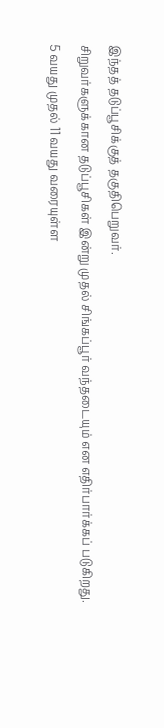இந்தத் தடுப்பூசிக்குத் தகுதிபெறுவர்.
சிறுவர்களுக்கான தடுப்பூசிகள் இன்று முதல் சிங்கப்பூர் வந்தடையும் என எதிர்பார்க்கப் படுகிறது.
5 வயது முதல் 11 வயது வரையுள்ள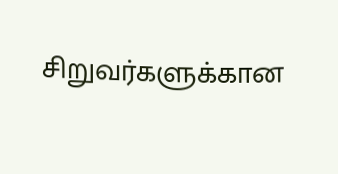சிறுவர்களுக்கான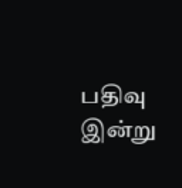பதிவு இன்று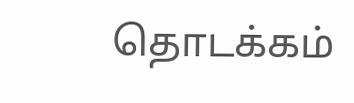தொடக்கம்